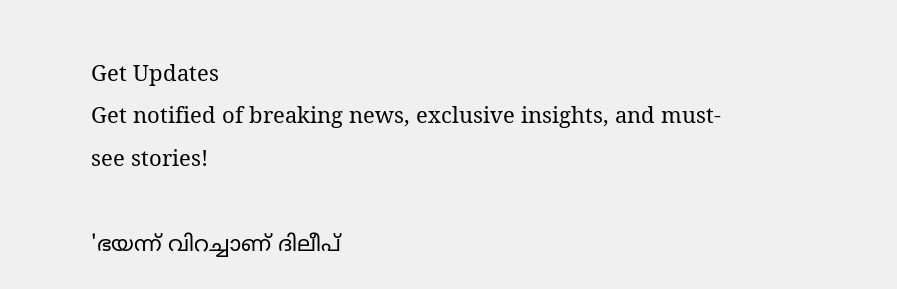Get Updates
Get notified of breaking news, exclusive insights, and must-see stories!

'ഭയന്ന് വിറച്ചാണ് ദിലീപ്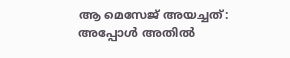ആ മെസേജ് അയച്ചത്: അപ്പോള്‍ അതില്‍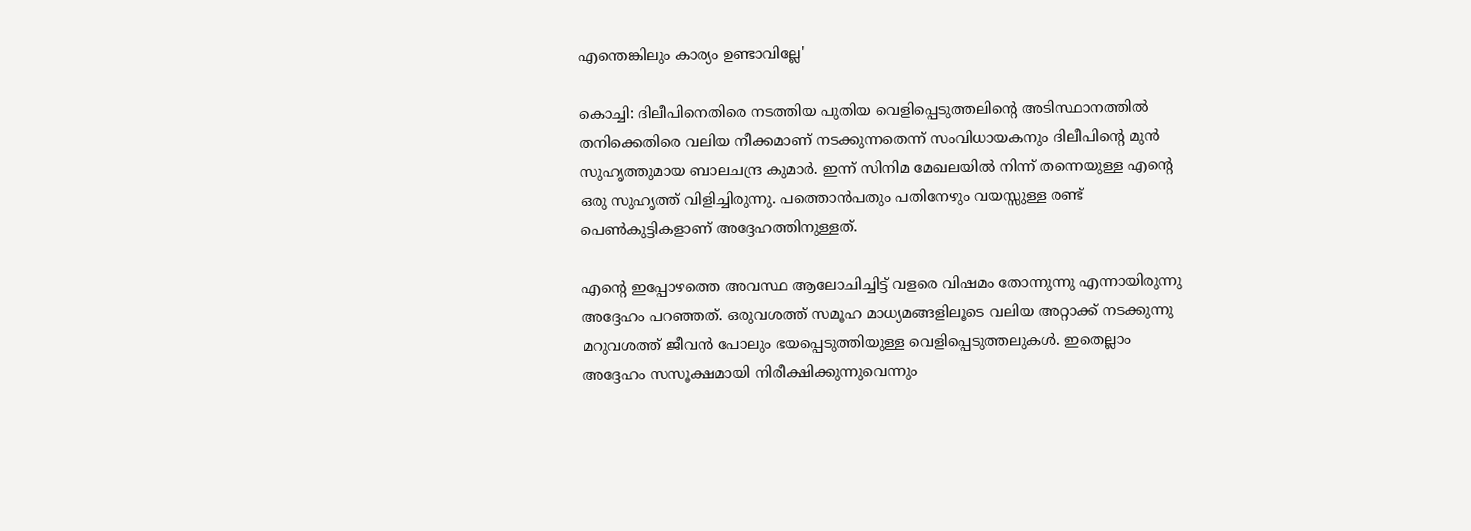എന്തെങ്കിലും കാര്യം ഉണ്ടാവില്ലേ'

കൊച്ചി: ദിലീപിനെതിരെ നടത്തിയ പുതിയ വെളിപ്പെടുത്തലിന്റെ അടിസ്ഥാനത്തില്‍ തനിക്കെതിരെ വലിയ നീക്കമാണ് നടക്കുന്നതെന്ന് സംവിധായകനും ദിലീപിന്റെ മുന്‍ സുഹൃത്തുമായ ബാലചന്ദ്ര കുമാർ. ഇന്ന് സിനിമ മേഖലയില്‍ നിന്ന് തന്നെയുള്ള എന്റെ ഒരു സുഹൃത്ത് വിളിച്ചിരുന്നു. പത്തൊന്‍പതും പതിനേഴും വയസ്സുള്ള രണ്ട് പെണ്‍കുട്ടികളാണ് അദ്ദേഹത്തിനുള്ളത്.

എന്റെ ഇപ്പോഴത്തെ അവസ്ഥ ആലോചിച്ചിട്ട് വളരെ വിഷമം തോന്നുന്നു എന്നായിരുന്നു അദ്ദേഹം പറഞ്ഞത്. ഒരുവശത്ത് സമൂഹ മാധ്യമങ്ങളിലൂടെ വലിയ അറ്റാക്ക് നടക്കുന്നു മറുവശത്ത് ജീവന്‍ പോലും ഭയപ്പെടുത്തിയുള്ള വെളിപ്പെടുത്തലുകള്‍. ഇതെല്ലാം അദ്ദേഹം സസൂക്ഷമായി നിരീക്ഷിക്കുന്നുവെന്നും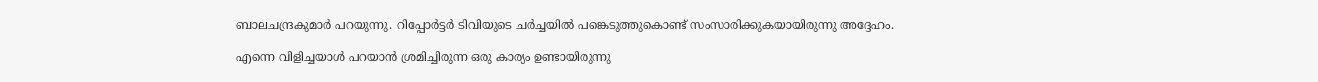ബാലചന്ദ്രകുമാർ പറയുന്നു. റിപ്പോർട്ടർ ടിവിയുടെ ചർച്ചയില്‍ പങ്കെടുത്തുകൊണ്ട് സംസാരിക്കുകയായിരുന്നു അദ്ദേഹം.

എന്നെ വിളിച്ചയാള്‍ പറയാന്‍ ശ്രമിച്ചിരുന്ന ഒരു കാര്യം ഉണ്ടായിരുന്നു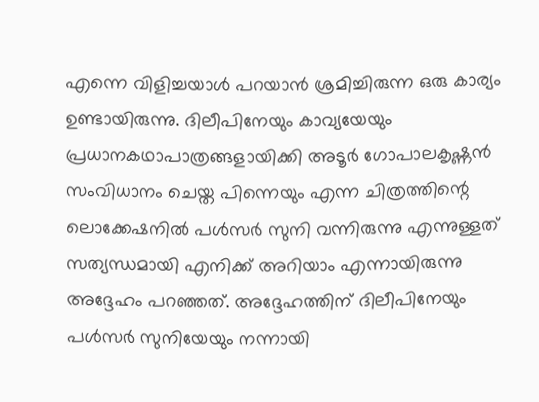എന്നെ വിളിച്ചയാള്‍ പറയാന്‍ ശ്രമിച്ചിരുന്ന ഒരു കാര്യം ഉണ്ടായിരുന്നു. ദിലീപിനേയും കാവ്യയേയും പ്രധാനകഥാപാത്രങ്ങളായിക്കി അടൂർ ഗോപാലകൃഷ്ണന്‍ സംവിധാനം ചെയ്ത പിന്നെയും എന്ന ചിത്രത്തിന്റെ ലൊക്കേഷനില്‍ പള്‍സർ സുനി വന്നിരുന്നു എന്നുള്ളത് സത്യന്ധമായി എനിക്ക് അറിയാം എന്നായിരുന്നു അദ്ദേഹം പറഞ്ഞത്. അദ്ദേഹത്തിന് ദിലീപിനേയും പള്‍സർ സുനിയേയും നന്നായി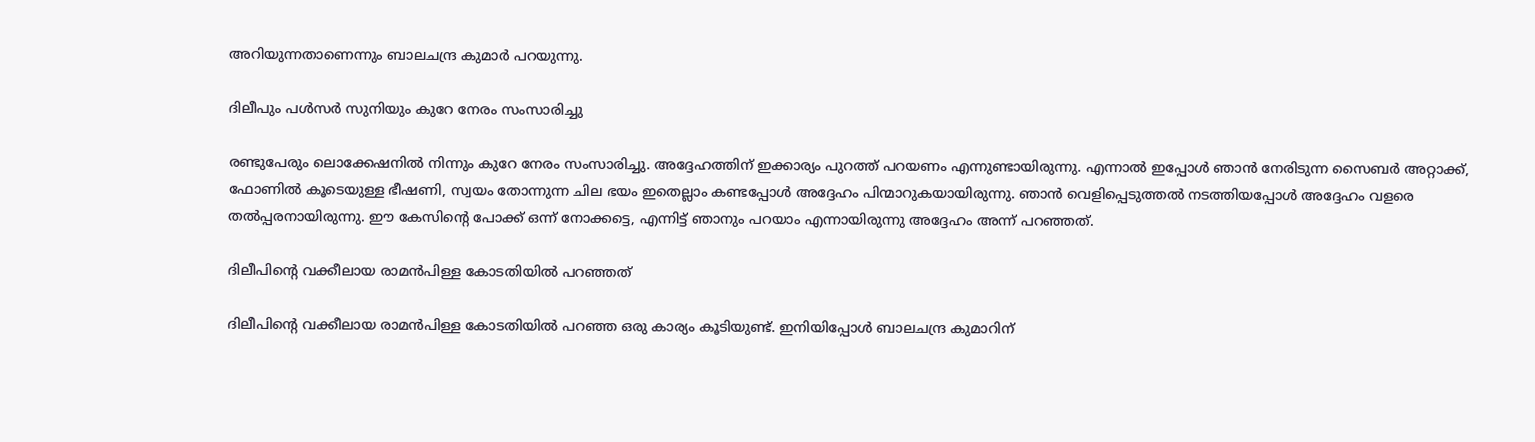അറിയുന്നതാണെന്നും ബാലചന്ദ്ര കുമാർ പറയുന്നു.

ദിലീപും പള്‍സർ സുനിയും കുറേ നേരം സംസാരിച്ചു

രണ്ടുപേരും ലൊക്കേഷനില്‍ നിന്നും കുറേ നേരം സംസാരിച്ചു. അദ്ദേഹത്തിന് ഇക്കാര്യം പുറത്ത് പറയണം എന്നുണ്ടായിരുന്നു. എന്നാല്‍ ഇപ്പോള്‍ ഞാന്‍ നേരിടുന്ന സൈബർ അറ്റാക്ക്, ഫോണില്‍ കൂടെയുള്ള ഭീഷണി, സ്വയം തോന്നുന്ന ചില ഭയം ഇതെല്ലാം കണ്ടപ്പോള്‍ അദ്ദേഹം പിന്മാറുകയായിരുന്നു. ഞാന്‍ വെളിപ്പെടുത്തല്‍ നടത്തിയപ്പോള്‍ അദ്ദേഹം വളരെ തല്‍പ്പരനായിരുന്നു. ഈ കേസിന്റെ പോക്ക് ഒന്ന് നോക്കട്ടെ, എന്നിട്ട് ഞാനും പറയാം എന്നായിരുന്നു അദ്ദേഹം അന്ന് പറഞ്ഞത്.

ദിലീപിന്റെ വക്കീലായ രാമന്‍പിള്ള കോടതിയില്‍ പറഞ്ഞത്

ദിലീപിന്റെ വക്കീലായ രാമന്‍പിള്ള കോടതിയില്‍ പറഞ്ഞ ഒരു കാര്യം കൂടിയുണ്ട്. ഇനിയിപ്പോള്‍ ബാലചന്ദ്ര കുമാറിന്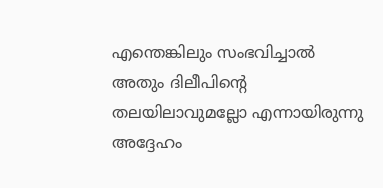എന്തെങ്കിലും സംഭവിച്ചാല്‍ അതും ദിലീപിന്റെ തലയിലാവുമല്ലോ എന്നായിരുന്നു അദ്ദേഹം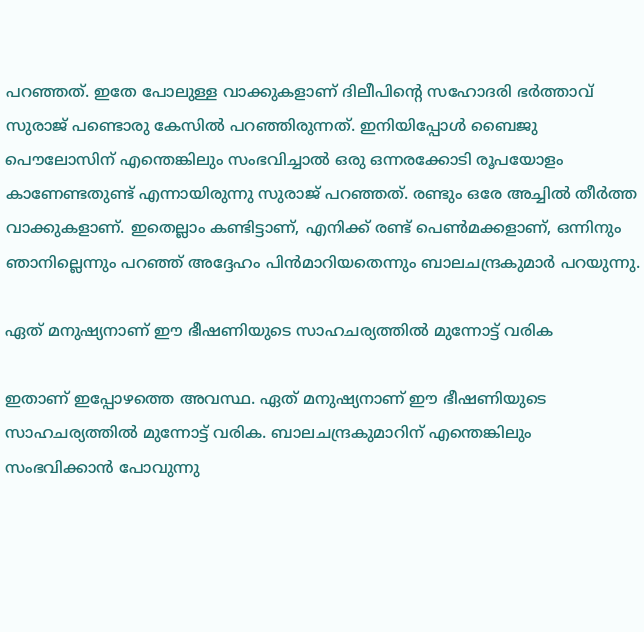പറഞ്ഞത്. ഇതേ പോലുള്ള വാക്കുകളാണ് ദിലീപിന്റെ സഹോദരി ഭർത്താവ് സുരാജ് പണ്ടൊരു കേസില്‍ പറഞ്ഞിരുന്നത്. ഇനിയിപ്പോള്‍ ബൈജു പൌലോസിന് എന്തെങ്കിലും സംഭവിച്ചാല്‍ ഒരു ഒന്നരക്കോടി രൂപയോളം കാണേണ്ടതുണ്ട് എന്നായിരുന്നു സുരാജ് പറഞ്ഞത്. രണ്ടും ഒരേ അച്ചില്‍ തീർത്ത വാക്കുകളാണ്. ഇതെല്ലാം കണ്ടിട്ടാണ്, എനിക്ക് രണ്ട് പെണ്‍മക്കളാണ്, ഒന്നിനും ഞാനില്ലെന്നും പറഞ്ഞ് അദ്ദേഹം പിന്‍മാറിയതെന്നും ബാലചന്ദ്രകുമാർ പറയുന്നു.

ഏത് മനുഷ്യനാണ് ഈ ഭീഷണിയുടെ സാഹചര്യത്തില്‍ മുന്നോട്ട് വരിക

ഇതാണ് ഇപ്പോഴത്തെ അവസ്ഥ. ഏത് മനുഷ്യനാണ് ഈ ഭീഷണിയുടെ സാഹചര്യത്തില്‍ മുന്നോട്ട് വരിക. ബാലചന്ദ്രകുമാറിന് എന്തെങ്കിലും സംഭവിക്കാന്‍ പോവുന്നു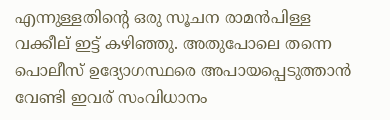എന്നുള്ളതിന്റെ ഒരു സൂചന രാമന്‍പിള്ള വക്കീല് ഇട്ട് കഴിഞ്ഞു. അതുപോലെ തന്നെ പൊലീസ് ഉദ്യോഗസ്ഥരെ അപായപ്പെടുത്താന്‍ വേണ്ടി ഇവര് സംവിധാനം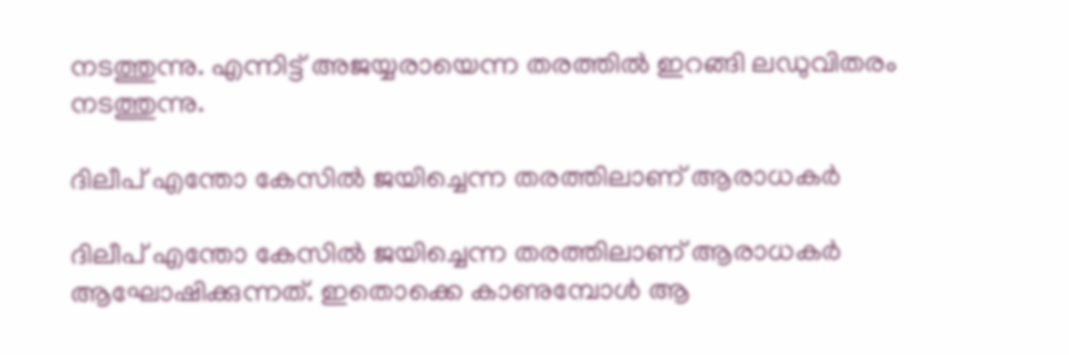നടത്തുന്നു. എന്നിട്ട് അജയ്യരായെന്ന തരത്തില്‍ ഇറങ്ങി ലഡുവിതരം നടത്തുന്നു.

ദിലീപ് എന്തോ കേസില്‍ ജയിച്ചെന്ന തരത്തിലാണ് ആരാധകർ

ദിലീപ് എന്തോ കേസില്‍ ജയിച്ചെന്ന തരത്തിലാണ് ആരാധകർ ആഘോഷിക്കുന്നത്. ഇതൊക്കെ കാണുമ്പോള്‍ ആ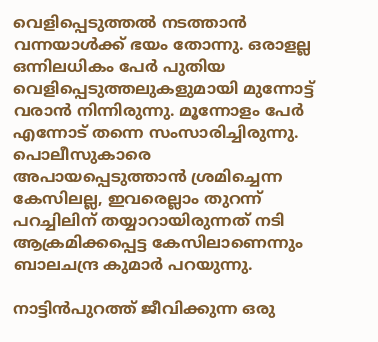വെളിപ്പെടുത്തല്‍ നടത്താന്‍ വന്നയാള്‍ക്ക് ഭയം തോന്നു. ഒരാളല്ല ഒന്നിലധികം പേർ പുതിയ വെളിപ്പെടുത്തലുകളുമായി മുന്നോട്ട് വരാന്‍ നിന്നിരുന്നു. മൂന്നോളം പേർ എന്നോട് തന്നെ സംസാരിച്ചിരുന്നു. പൊലീസുകാരെ അപായപ്പെടുത്താന്‍ ശ്രമിച്ചെന്ന കേസിലല്ല, ഇവരെല്ലാം തുറന്ന് പറച്ചിലിന് തയ്യാറായിരുന്നത് നടി ആക്രമിക്കപ്പെട്ട കേസിലാണെന്നും ബാലചന്ദ്ര കുമാർ പറയുന്നു.

നാട്ടിന്‍പുറത്ത് ജീവിക്കുന്ന ഒരു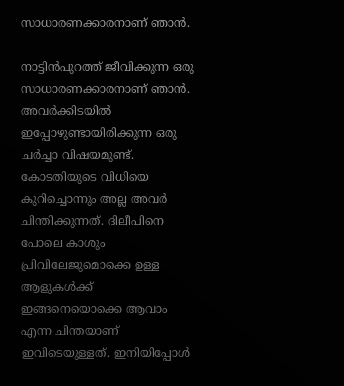സാധാരണക്കാരനാണ് ഞാന്‍.

നാട്ടിന്‍പുറത്ത് ജീവിക്കുന്ന ഒരു സാധാരണക്കാരനാണ് ഞാന്‍. അവർക്കിടയില്‍ ഇപ്പോഴുണ്ടായിരിക്കുന്ന ഒരു ചർച്ചാ വിഷയമുണ്ട്. കോടതിയുടെ വിധിയെ കുറിച്ചൊന്നും അല്ല അവർ ചിന്തിക്കുന്നത്. ദിലീപിനെ പോലെ കാശും പ്രിവിലേജുമൊക്കെ ഉള്ള ആളുകള്‍ക്ക് ഇങ്ങനെയൊക്കെ ആവാം എന്ന ചിന്തയാണ് ഇവിടെയുള്ളത്. ഇനിയിപ്പോള്‍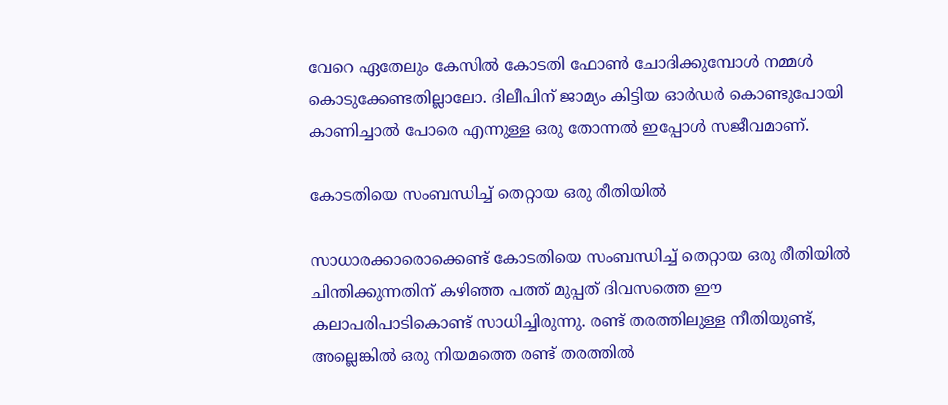വേറെ ഏതേലും കേസില്‍ കോടതി ഫോണ്‍ ചോദിക്കുമ്പോള്‍ നമ്മള്‍ കൊടുക്കേണ്ടതില്ലാലോ. ദിലീപിന് ജാമ്യം കിട്ടിയ ഓർഡർ കൊണ്ടുപോയി കാണിച്ചാല്‍ പോരെ എന്നുള്ള ഒരു തോന്നല്‍ ഇപ്പോള്‍ സജീവമാണ്.

കോടതിയെ സംബന്ധിച്ച് തെറ്റായ ഒരു രീതിയില്‍

സാധാരക്കാരൊക്കെണ്ട് കോടതിയെ സംബന്ധിച്ച് തെറ്റായ ഒരു രീതിയില്‍ ചിന്തിക്കുന്നതിന് കഴിഞ്ഞ പത്ത് മുപ്പത് ദിവസത്തെ ഈ കലാപരിപാടികൊണ്ട് സാധിച്ചിരുന്നു. രണ്ട് തരത്തിലുള്ള നീതിയുണ്ട്, അല്ലെങ്കില്‍ ഒരു നിയമത്തെ രണ്ട് തരത്തില്‍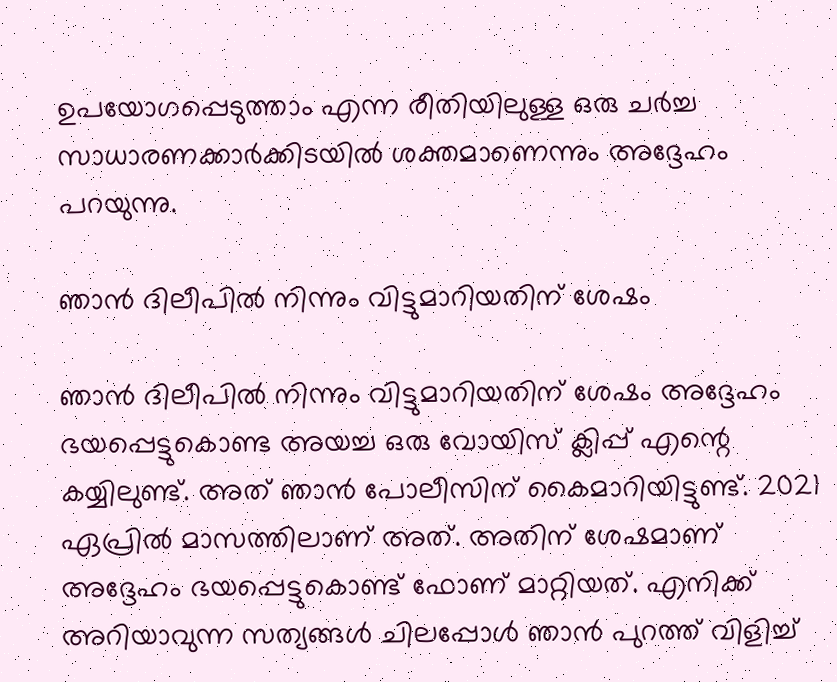ഉപയോഗപ്പെടുത്താം എന്ന രീതിയിലുള്ള ഒരു ചർച്ച സാധാരണക്കാർക്കിടയില്‍ ശക്തമാണെന്നും അദ്ദേഹം പറയുന്നു.

ഞാന്‍ ദിലീപില്‍ നിന്നും വിട്ടുമാറിയതിന് ശേഷം

ഞാന്‍ ദിലീപില്‍ നിന്നും വിട്ടുമാറിയതിന് ശേഷം അദ്ദേഹം ഭയപ്പെട്ടുകൊണ്ട അയച്ച ഒരു വോയിസ് ക്ലിപ്പ് എന്റെ കയ്യിലുണ്ട്. അത് ഞാന്‍ പോലീസിന് കൈമാറിയിട്ടുണ്ട്. 2021 ഏപ്രില്‍ മാസത്തിലാണ് അത്. അതിന് ശേഷമാണ് അദ്ദേഹം ഭയപ്പെട്ടുകൊണ്ട് ഫോണ് മാറ്റിയത്. എനിക്ക് അറിയാവുന്ന സത്യങ്ങള്‍ ചിലപ്പോള്‍ ഞാന്‍ പുറത്ത് വിളിച്ച്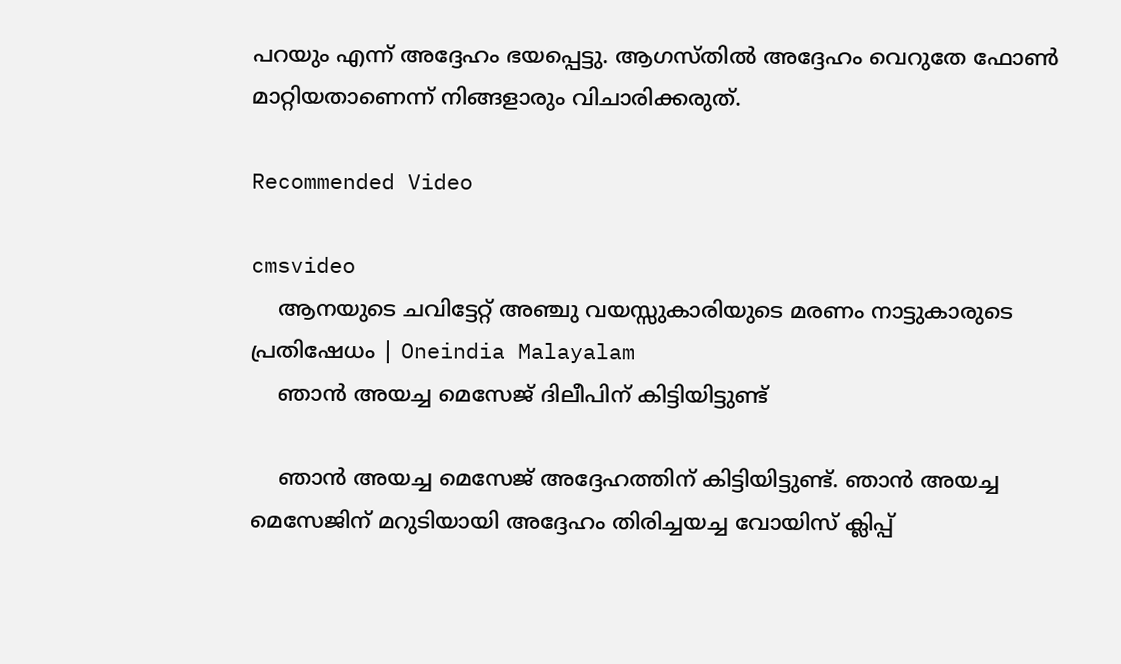പറയും എന്ന് അദ്ദേഹം ഭയപ്പെട്ടു. ആഗസ്തില്‍ അദ്ദേഹം വെറുതേ ഫോണ്‍ മാറ്റിയതാണെന്ന് നിങ്ങളാരും വിചാരിക്കരുത്.

Recommended Video

cmsvideo
    ആനയുടെ ചവിട്ടേറ്റ് അഞ്ചു വയസ്സുകാരിയുടെ മരണം നാട്ടുകാരുടെ പ്രതിഷേധം | Oneindia Malayalam
    ഞാന്‍ അയച്ച മെസേജ് ദിലീപിന് കിട്ടിയിട്ടുണ്ട്

    ഞാന്‍ അയച്ച മെസേജ് അദ്ദേഹത്തിന് കിട്ടിയിട്ടുണ്ട്. ഞാന്‍ അയച്ച മെസേജിന് മറുടിയായി അദ്ദേഹം തിരിച്ചയച്ച വോയിസ് ക്ലിപ്പ്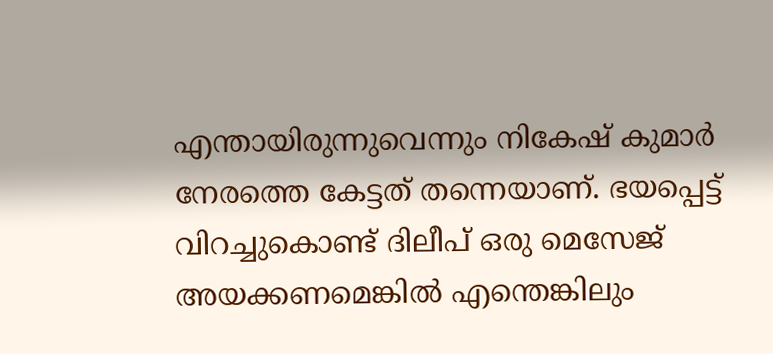എന്തായിരുന്നുവെന്നും നികേഷ് കുമാർ നേരത്തെ കേട്ടത് തന്നെയാണ്. ഭയപ്പെട്ട് വിറച്ചുകൊണ്ട് ദിലീപ് ഒരു മെസേജ് അയക്കണമെങ്കില്‍ എന്തെങ്കിലും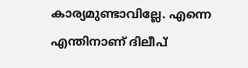കാര്യമുണ്ടാവില്ലേ. എന്നെ എന്തിനാണ് ദിലീപ്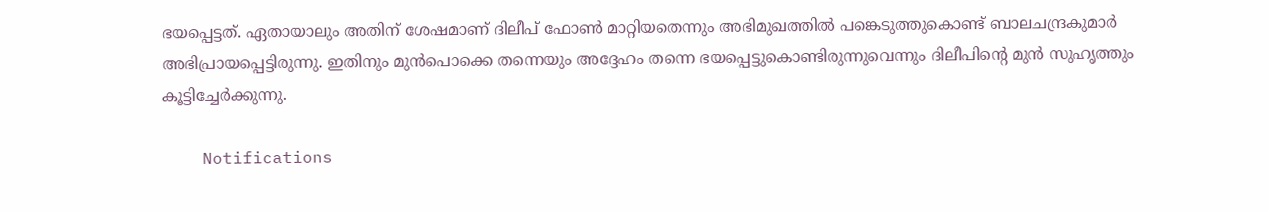ഭയപ്പെട്ടത്. ഏതായാലും അതിന് ശേഷമാണ് ദിലീപ് ഫോണ്‍ മാറ്റിയതെന്നും അഭിമുഖത്തില്‍ പങ്കെടുത്തുകൊണ്ട് ബാലചന്ദ്രകുമാർ അഭിപ്രായപ്പെട്ടിരുന്നു. ഇതിനും മുന്‍പൊക്കെ തന്നെയും അദ്ദേഹം തന്നെ ഭയപ്പെട്ടുകൊണ്ടിരുന്നുവെന്നും ദിലീപിന്റെ മുന്‍ സുഹൃത്തും കൂട്ടിച്ചേർക്കുന്നു.

    Notifications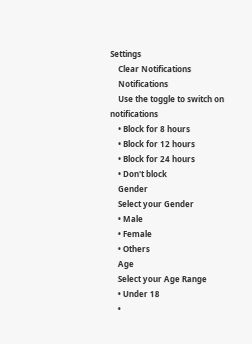Settings
    Clear Notifications
    Notifications
    Use the toggle to switch on notifications
    • Block for 8 hours
    • Block for 12 hours
    • Block for 24 hours
    • Don't block
    Gender
    Select your Gender
    • Male
    • Female
    • Others
    Age
    Select your Age Range
    • Under 18
    •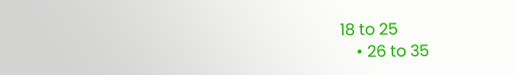18 to 25
    • 26 to 35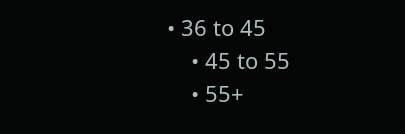• 36 to 45
    • 45 to 55
    • 55+